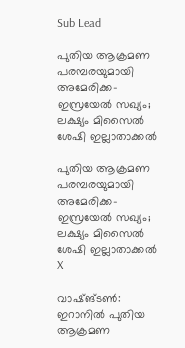Sub Lead

പുതിയ ആക്രമണ പരമ്പരയുമായി അമേരിക്ക-ഇസ്രയേല്‍ സഖ്യം; ലക്ഷ്യം മിസൈല്‍ ശേഷി ഇല്ലാതാക്കല്‍

പുതിയ ആക്രമണ പരമ്പരയുമായി അമേരിക്ക-ഇസ്രയേല്‍ സഖ്യം; ലക്ഷ്യം മിസൈല്‍ ശേഷി ഇല്ലാതാക്കല്‍
X

വാഷ്ങ്ടണ്‍: ഇറാനില്‍ പുതിയ ആക്രമണ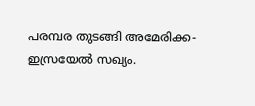പരമ്പര തുടങ്ങി അമേരിക്ക-ഇസ്രയേല്‍ സഖ്യം.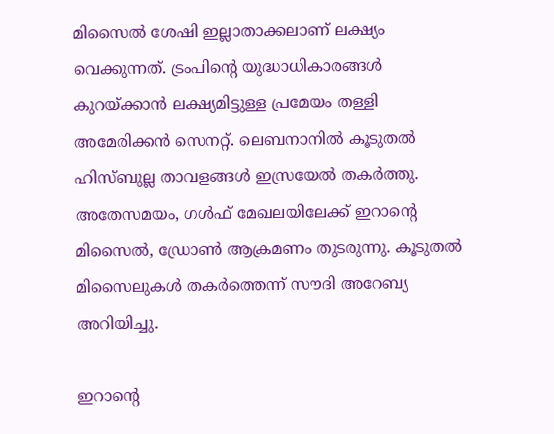മിസൈല്‍ ശേഷി ഇല്ലാതാക്കലാണ് ലക്ഷ്യം വെക്കുന്നത്. ട്രംപിന്റെ യുദ്ധാധികാരങ്ങള്‍ കുറയ്ക്കാന്‍ ലക്ഷ്യമിട്ടുള്ള പ്രമേയം തള്ളി അമേരിക്കന്‍ സെനറ്റ്. ലെബനാനില്‍ കൂടുതല്‍ ഹിസ്ബുല്ല താവളങ്ങള്‍ ഇസ്രയേല്‍ തകര്‍ത്തു. അതേസമയം, ഗള്‍ഫ് മേഖലയിലേക്ക് ഇറാന്റെ മിസൈല്‍, ഡ്രോണ്‍ ആക്രമണം തുടരുന്നു. കൂടുതല്‍ മിസൈലുകള്‍ തകര്‍ത്തെന്ന് സൗദി അറേബ്യ അറിയിച്ചു.

ഇറാന്റെ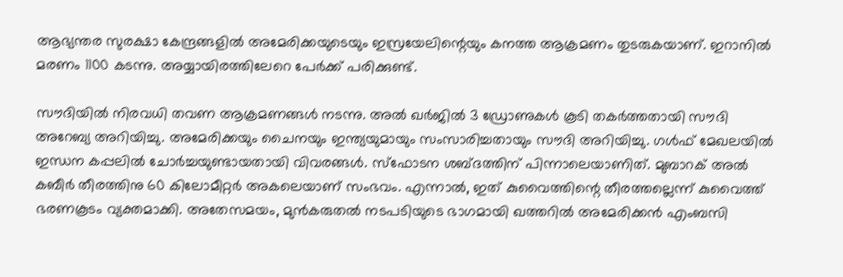ആഭ്യന്തര സുരക്ഷാ കേന്ദ്രങ്ങളില്‍ അമേരിക്കയുടെയും ഇസ്രയേലിന്റെയും കനത്ത ആക്രമണം തുടരുകയാണ്. ഇറാനില്‍ മരണം 1100 കടന്നു. അയ്യായിരത്തിലേറെ പേര്‍ക്ക് പരിക്കുണ്ട്.

സൗദിയില്‍ നിരവധി തവണ ആക്രമണങ്ങള്‍ നടന്നു. അല്‍ ഖര്‍ജില്‍ 3 ഡ്രോണുകള്‍ കൂടി തകര്‍ത്തതായി സൗദി അറേബ്യ അറിയിച്ചു. അമേരിക്കയും ചൈനയും ഇന്ത്യയുമായും സംസാരിച്ചതായും സൗദി അറിയിച്ചു. ഗള്‍ഫ് മേഖലയില്‍ ഇന്ധന കപ്പലില്‍ ചോര്‍ച്ചയുണ്ടായതായി വിവരങ്ങള്‍. സ്‌ഫോടന ശബ്ദത്തിന് പിന്നാലെയാണിത്. മുബാറക് അല്‍ കബീര്‍ തീരത്തിനു 60 കിലോമീറ്റര്‍ അകലെയാണ് സംഭവം. എന്നാല്‍, ഇത് കുവൈത്തിന്റെ തീരത്തല്ലെന്ന് കുവൈത്ത് ഭരണകൂടം വ്യക്തമാക്കി. അതേസമയം, മുന്‍കരുതല്‍ നടപടിയുടെ ഭാഗമായി ഖത്തറില്‍ അമേരിക്കന്‍ എംബസി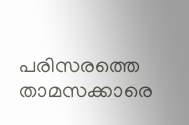പരിസരത്തെ താമസക്കാരെ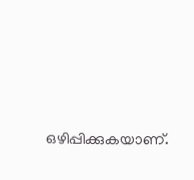ഒഴിപ്പിക്കുകയാണ്.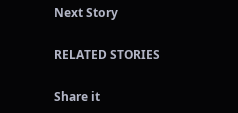Next Story

RELATED STORIES

Share it